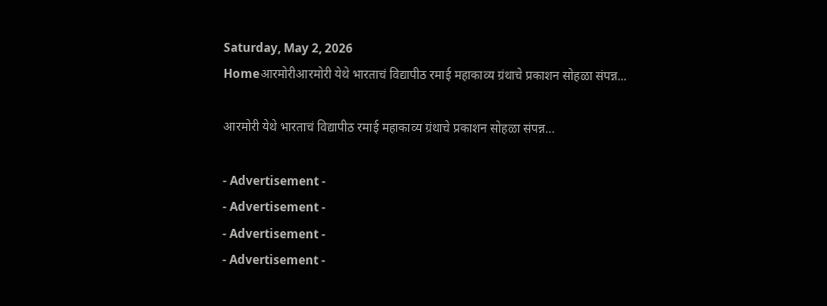Saturday, May 2, 2026
Homeआरमोरीआरमोरी येथे भारताचं विद्यापीठ रमाई महाकाव्य ग्रंथाचे प्रकाशन सोहळा संपन्न...

आरमोरी येथे भारताचं विद्यापीठ रमाई महाकाव्य ग्रंथाचे प्रकाशन सोहळा संपन्न…

- Advertisement -
- Advertisement -
- Advertisement -
- Advertisement -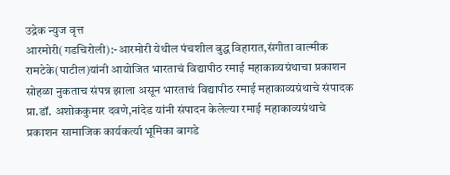उद्रेक न्युज वृत्त
आरमोरी(गडचिरोली):-आरमोरी येथील पंचशील बुद्ध विहारात,संगीता वाल्मीक रामटेके(पाटील)यांनी आयोजित भारताचं विद्यापीठ रमाई महाकाव्यग्रंथाचा प्रकाशन सोहळा नुकताच संपन्न झाला असून भारताचं विद्यापीठ रमाई महाकाव्यग्रंथाचे संपादक प्रा.डॉ. अशोककुमार दवणे,नांदेड यांनी संपादन केलेल्या रमाई महाकाव्यग्रंथाचे प्रकाशन सामाजिक कार्यकर्त्या भूमिका बागडे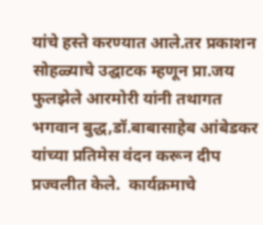यांचे हस्ते करण्यात आले.तर प्रकाशन सोहळ्याचे उद्घाटक म्हणून प्रा.जय फुलझेले आरमोरी यांनी तथागत भगवान बुद्ध,डॉ.बाबासाहेब आंबेडकर यांच्या प्रतिमेस वंदन करून दीप प्रज्वलीत केले.  कार्यक्रमाचे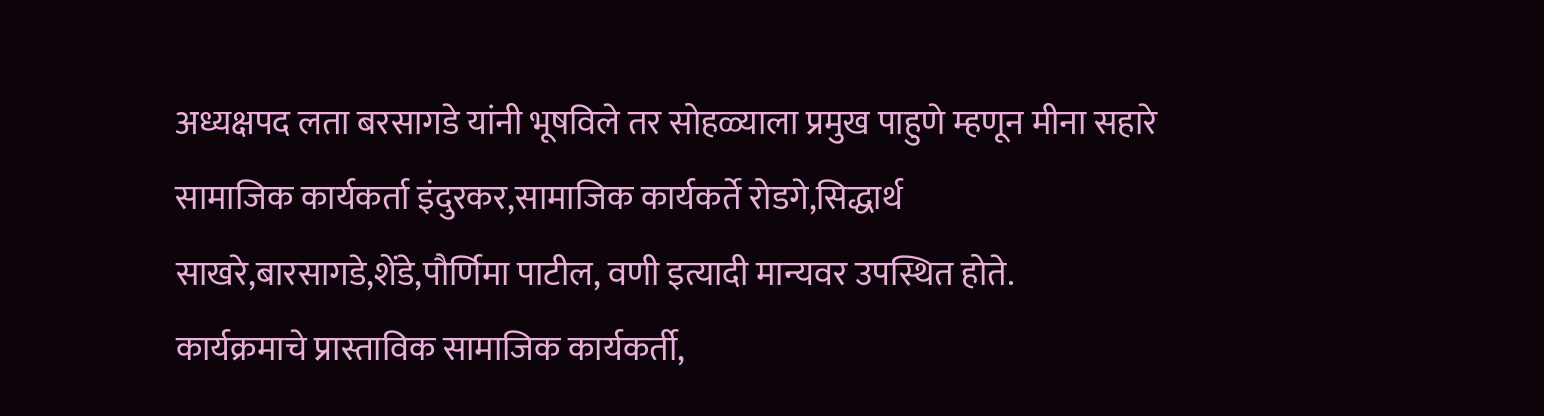अध्यक्षपद लता बरसागडे यांनी भूषविले तर सोहळ्याला प्रमुख पाहुणे म्हणून मीना सहारे  सामाजिक कार्यकर्ता इंदुरकर,सामाजिक कार्यकर्ते रोडगे,सिद्धार्थ साखरे,बारसागडे,शेंडे,पौर्णिमा पाटील, वणी इत्यादी मान्यवर उपस्थित होते.
कार्यक्रमाचे प्रास्ताविक सामाजिक कार्यकर्ती,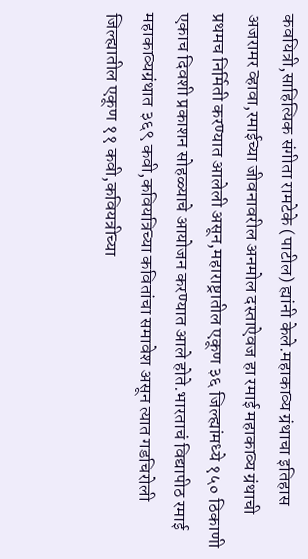कवयित्री,साहित्यिक संगीता रामटेके (पाटील) ह्यांनी केले.महाकाव्य ग्रंथाचा इतिहास अजरामर व्हावा,रमाईच्या जीवनावरील अनमोल दस्ताऐवज हा रमाई महाकाव्य ग्रंथाची प्रथमच निर्मिती करण्यात आलेली असून,महाराष्ट्रातील एकूण ३६ जिल्ह्यांमध्ये १५० ठिकाणी एकाच दिवशी प्रकाशन सोहळ्याचे आयोजन करण्यात आले होते.भारताचं विद्यापीठ रमाई महाकाव्यग्रंथात ३६९ कवी,कवियत्रिच्या कवितांचा समावेश असून त्यात गडचिरोली जिल्ह्यातील एकूण ११ कवी,कवियत्रीच्या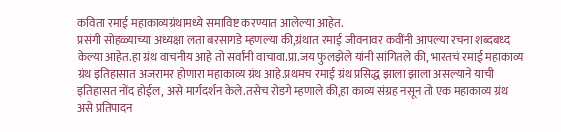कविता रमाई महाकाव्यग्रंथामध्ये समाविष्ट करण्यात आलेल्या आहेत.
प्रसंगी सोहळ्याच्या अध्यक्षा लता बरसागडे म्हणल्या की,ग्रंथात रमाई जीवनावर कवींनी आपल्या रचना शब्दबध्द केल्या आहेत.हा ग्रंथ वाचनीय आहे तो सर्वांनी वाचावा.प्रा.जय फुलझेले यांनी सांगितले की, भारतचं रमाई महाकाव्य ग्रंथ इतिहासात अजरामर होणारा महाकाव्य ग्रंथ आहे.प्रथमच रमाई ग्रंथ प्रसिद्ध झाला झाला असल्याने याची इतिहासत नोंद होईल, असे मार्गदर्शन केले.तसेच रोडगे म्हणाले की,हा काव्य संग्रह नसून तो एक महाकाव्य ग्रंथ असे प्रतिपादन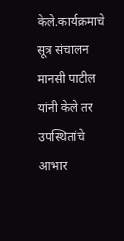केले.कार्यक्रमाचे सूत्र संचालन मानसी पाटील यांनी केले तर उपस्थितांचे आभार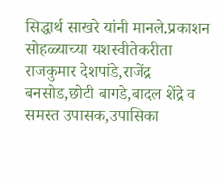सिद्धार्थ साखरे यांनी मानले.प्रकाशन सोहळ्याच्या यशस्वीतेकरीता राजकुमार देशपांडे,राजेंद्र बनसोड,छोटी बागडे,बादल शेंद्रे व समस्त उपासक,उपासिका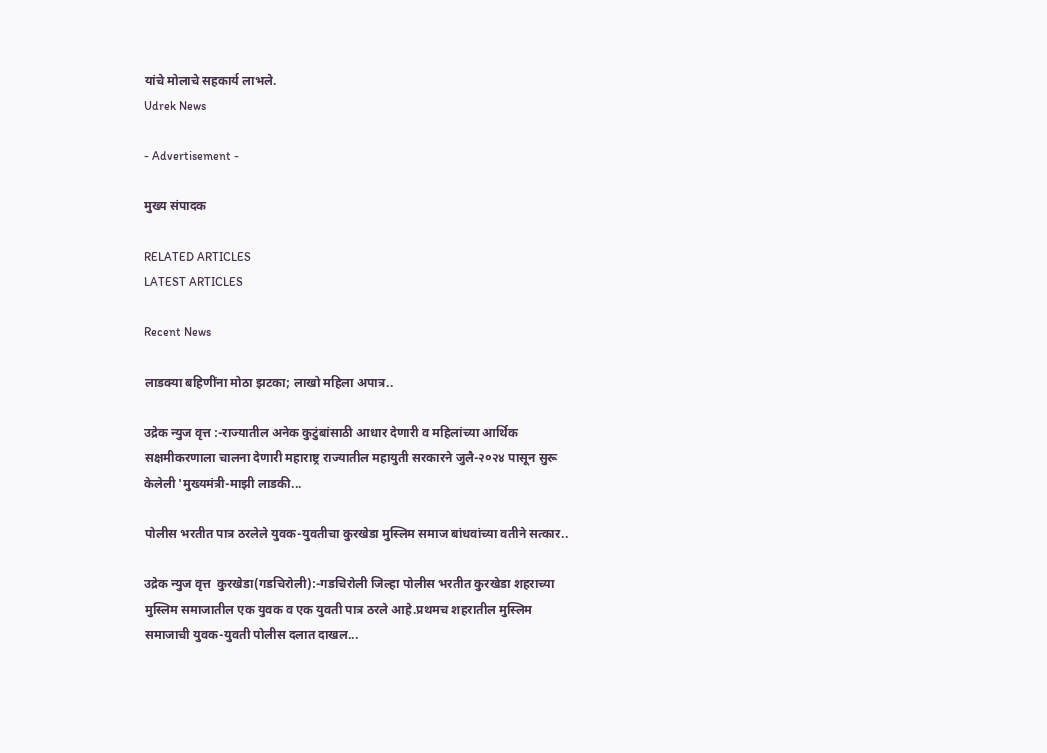यांचे मोलाचे सहकार्य लाभले.
Udrek News

- Advertisement -

मुख्य संपादक

RELATED ARTICLES
LATEST ARTICLES

Recent News

लाडक्या बहिणींना मोठा झटका; लाखो महिला अपात्र..

उद्रेक न्युज वृत्त :-राज्यातील अनेक कुटुंबांसाठी आधार देणारी व महिलांच्या आर्थिक सक्षमीकरणाला चालना देणारी महाराष्ट्र राज्यातील महायुती सरकारने जुलै-२०२४ पासून सुरू केलेली 'मुख्यमंत्री-माझी लाडकी...

पोलीस भरतीत पात्र ठरलेले युवक-युवतीचा कुरखेडा मुस्लिम समाज बांधवांच्या वतीने सत्कार..

उद्रेक न्युज वृत्त  कुरखेडा(गडचिरोली):-गडचिरोली जिल्हा पोलीस भरतीत कुरखेडा शहराच्या मुस्लिम समाजातील एक युवक व एक युवती पात्र ठरले आहे.प्रथमच शहरातील मुस्लिम समाजाची युवक-युवती पोलीस दलात दाखल...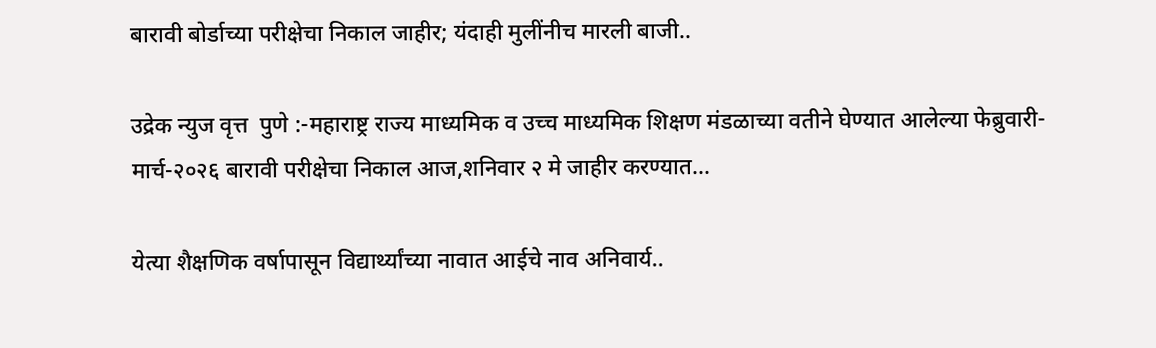बारावी बोर्डाच्या परीक्षेचा निकाल जाहीर; यंदाही मुलींनीच मारली बाजी..

उद्रेक न्युज वृत्त  पुणे :-महाराष्ट्र राज्य माध्यमिक व उच्च माध्यमिक शिक्षण मंडळाच्या वतीने घेण्यात आलेल्या फेब्रुवारी- मार्च-२०२६ बारावी परीक्षेचा निकाल आज,शनिवार २ मे जाहीर करण्यात...

येत्या शैक्षणिक वर्षापासून विद्यार्थ्यांच्या नावात आईचे नाव अनिवार्य..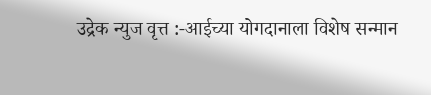उद्रेक न्युज वृत्त :-आईच्या योगदानाला विशेष सन्मान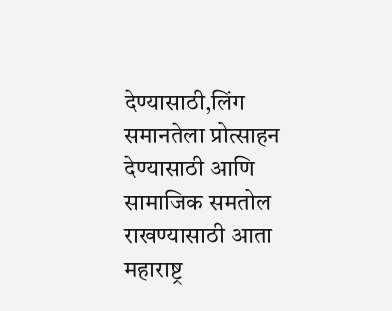देण्यासाठी,लिंग समानतेला प्रोत्साहन देण्यासाठी आणि सामाजिक समतोल राखण्यासाठी आता महाराष्ट्र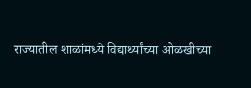राज्यातील शाळांमध्ये विद्यार्थ्यांच्या ओळखीच्या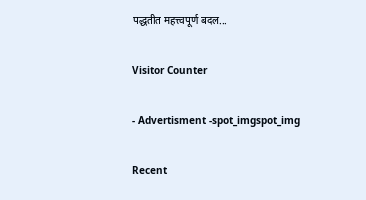पद्धतीत महत्त्वपूर्ण बदल...

Visitor Counter

- Advertisment -spot_imgspot_img

Recent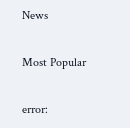News

Most Popular

error: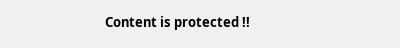Content is protected !!